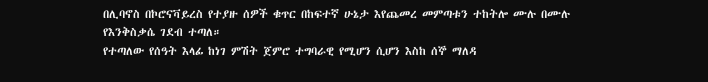በሊባኖስ በኮሮናቫይረስ የተያዙ ሰዎች ቁጥር በከፍተኛ ሁኔታ እየጨመረ መምጣቱን ተከትሎ ሙሉ በሙሉ የእንቅስቃሴ ገደብ ተጣለ።
የተጣለው የሰዓት እላፊ ከነገ ምሽት ጀምሮ ተግባራዊ የሚሆን ሲሆን እስከ ሰኞ ማለዳ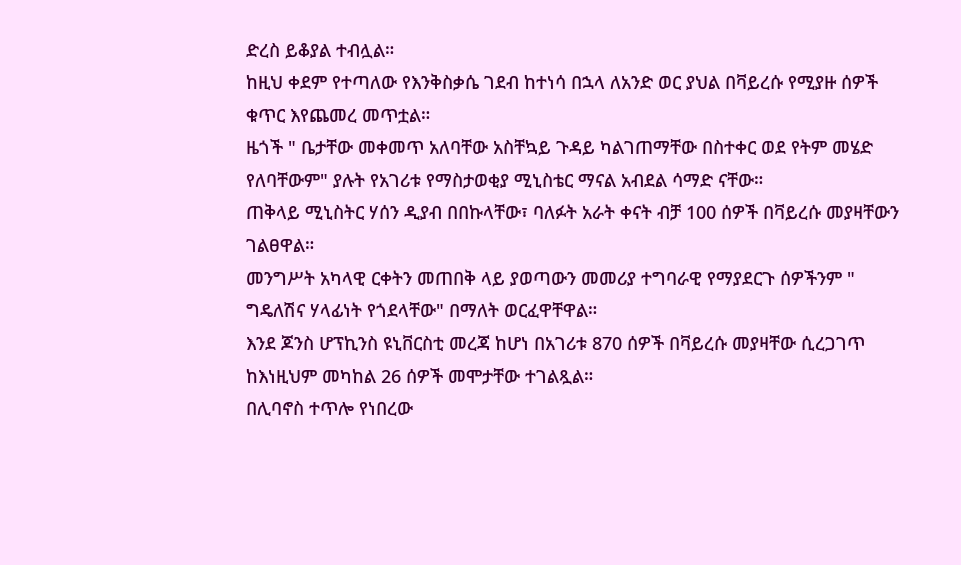ድረስ ይቆያል ተብሏል።
ከዚህ ቀደም የተጣለው የእንቅስቃሴ ገደብ ከተነሳ በኋላ ለአንድ ወር ያህል በቫይረሱ የሚያዙ ሰዎች ቁጥር እየጨመረ መጥቷል።
ዜጎች " ቤታቸው መቀመጥ አለባቸው አስቸኳይ ጉዳይ ካልገጠማቸው በስተቀር ወደ የትም መሄድ የለባቸውም" ያሉት የአገሪቱ የማስታወቂያ ሚኒስቴር ማናል አብደል ሳማድ ናቸው።
ጠቅላይ ሚኒስትር ሃሰን ዲያብ በበኩላቸው፣ ባለፉት አራት ቀናት ብቻ 100 ሰዎች በቫይረሱ መያዛቸውን ገልፀዋል።
መንግሥት አካላዊ ርቀትን መጠበቅ ላይ ያወጣውን መመሪያ ተግባራዊ የማያደርጉ ሰዎችንም " ግዴለሽና ሃላፊነት የጎደላቸው" በማለት ወርፈዋቸዋል።
እንደ ጆንስ ሆፕኪንስ ዩኒቨርስቲ መረጃ ከሆነ በአገሪቱ 870 ሰዎች በቫይረሱ መያዛቸው ሲረጋገጥ ከእነዚህም መካከል 26 ሰዎች መሞታቸው ተገልጿል።
በሊባኖስ ተጥሎ የነበረው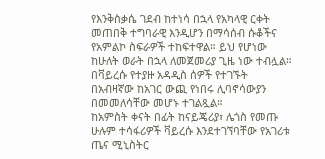የእንቅስቃሴ ገደብ ከተነሳ በኋላ የአካላዊ ርቀት መጠበቅ ተግባራዊ እንዲሆን በማሳሰብ ሱቆችና የአምልኮ ስፍራዎች ተከፍተዋል። ይህ የሆነው ከሁለት ወራት በኋላ ለመጀመሪያ ጊዜ ነው ተብሏል።
በቫይረሱ የተያዙ አዳዲስ ሰዎች የተገኙት በአብዛኛው ከአገር ውጪ የነበሩ ሊባኖሳውያን በመመለሳቸው መሆኑ ተገልጿል።
ከአምስት ቀናት በፊት ከናይጄሪያ፣ ሌጎስ የመጡ ሁሉም ተሳፋሪዎች ቫይረሱ እንደተገኘባቸው የአገሪቱ ጤና ሚኒስትር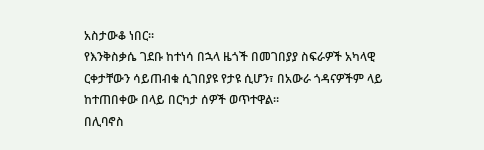አስታውቆ ነበር።
የእንቅስቃሴ ገደቡ ከተነሳ በኋላ ዜጎች በመገበያያ ስፍራዎች አካላዊ ርቀታቸውን ሳይጠብቁ ሲገበያዩ የታዩ ሲሆን፣ በአውራ ጎዳናዎችም ላይ ከተጠበቀው በላይ በርካታ ሰዎች ወጥተዋል።
በሊባኖስ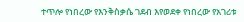ተጥሎ የነበረው የእንቅስቃሴ ገደብ እየወደቀ የነበረው የአገሪቱ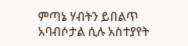ምጣኔ ሃብትን ይበልጥ አባብሶታል ሲሉ አስተያየት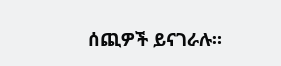ሰጪዎች ይናገራሉ።